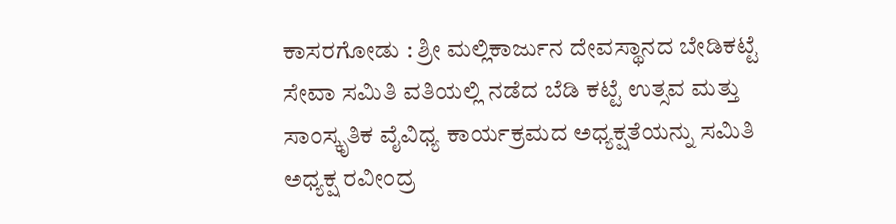ಕಾಸರಗೋಡು : ಶ್ರೀ ಮಲ್ಲಿಕಾರ್ಜುನ ದೇವಸ್ಥಾನದ ಬೇಡಿಕಟ್ಟೆ ಸೇವಾ ಸಮಿತಿ ವತಿಯಲ್ಲಿ ನಡೆದ ಬೆಡಿ ಕಟ್ಟೆ ಉತ್ಸವ ಮತ್ತು ಸಾಂಸ್ಕೃತಿಕ ವೈವಿಧ್ಯ ಕಾರ್ಯಕ್ರಮದ ಅಧ್ಯಕ್ಷತೆಯನ್ನು ಸಮಿತಿ ಅಧ್ಯಕ್ಷ ರವೀಂದ್ರ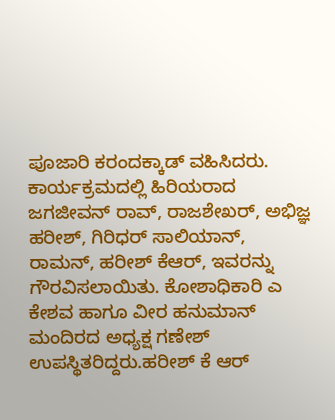ಪೂಜಾರಿ ಕರಂದಕ್ಕಾಡ್ ವಹಿಸಿದರು.
ಕಾರ್ಯಕ್ರಮದಲ್ಲಿ ಹಿರಿಯರಾದ ಜಗಜೀವನ್ ರಾವ್, ರಾಜಶೇಖರ್, ಅಭಿಜ್ಞ ಹರೀಶ್, ಗಿರಿಧರ್ ಸಾಲಿಯಾನ್, ರಾಮನ್, ಹರೀಶ್ ಕೆಆರ್, ಇವರನ್ನು ಗೌರವಿಸಲಾಯಿತು. ಕೋಶಾಧಿಕಾರಿ ಎ ಕೇಶವ ಹಾಗೂ ವೀರ ಹನುಮಾನ್ ಮಂದಿರದ ಅಧ್ಯಕ್ಷ ಗಣೇಶ್ ಉಪಸ್ಥಿತರಿದ್ದರು.ಹರೀಶ್ ಕೆ ಆರ್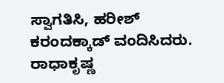ಸ್ವಾಗತಿಸಿ, ಹರೀಶ್ ಕರಂದಕ್ಕಾಡ್ ವಂದಿಸಿದರು. ರಾಧಾಕೃಷ್ಣ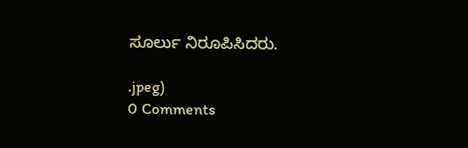ಸೂರ್ಲು ನಿರೂಪಿಸಿದರು.

.jpeg)
0 Comments